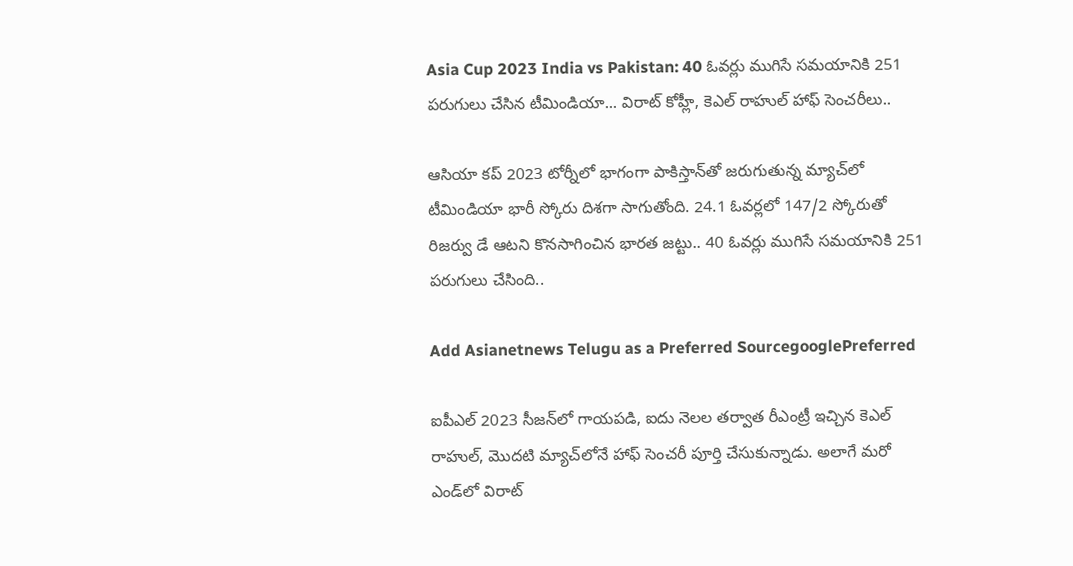Asia Cup 2023 India vs Pakistan: 40 ఓవర్లు ముగిసే సమయానికి 251 పరుగులు చేసిన టీమిండియా... విరాట్ కోహ్లీ, కెఎల్ రాహుల్ హాఫ్ సెంచరీలు..

ఆసియా కప్ 2023 టోర్నీలో భాగంగా పాకిస్తాన్‌తో జరుగుతున్న మ్యాచ్‌లో టీమిండియా భారీ స్కోరు దిశగా సాగుతోంది. 24.1 ఓవర్లలో 147/2 స్కోరుతో రిజర్వు డే ఆటని కొనసాగించిన భారత జట్టు.. 40 ఓవర్లు ముగిసే సమయానికి 251 పరుగులు చేసింది..

Add Asianetnews Telugu as a Preferred SourcegooglePreferred

ఐపీఎల్ 2023 సీజన్‌లో గాయపడి, ఐదు నెలల తర్వాత రీఎంట్రీ ఇచ్చిన కెఎల్ రాహుల్, మొదటి మ్యాచ్‌లోనే హాఫ్ సెంచరీ పూర్తి చేసుకున్నాడు. అలాగే మరో ఎండ్‌లో విరాట్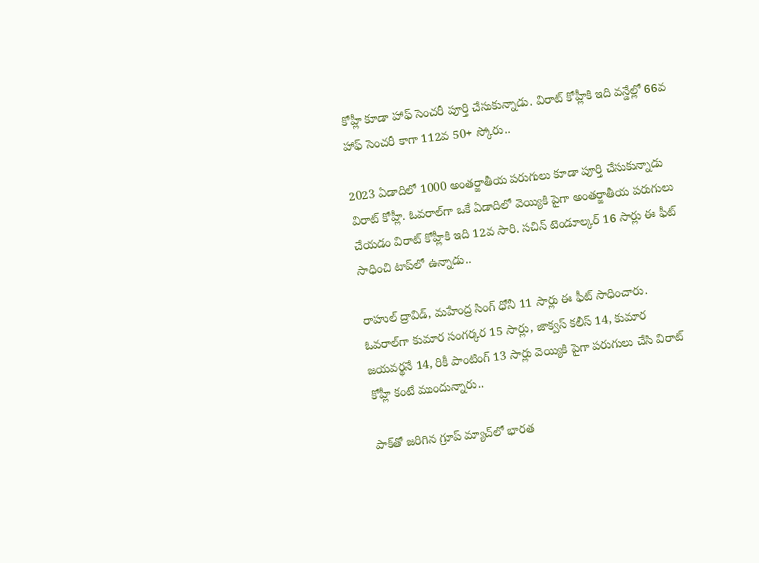కోహ్లీ కూడా హాఫ్ సెంచరీ పూర్తి చేసుకున్నాడు. విరాట్ కోహ్లీకి ఇది వన్డేల్లో 66వ హాఫ్ సెంచరీ కాగా 112వ 50+ స్కోరు..

2023 ఏడాదిలో 1000 అంతర్జాతీయ పరుగులు కూడా పూర్తి చేసుకున్నాడు విరాట్ కోహ్లీ. ఓవరాల్‌గా ఒకే ఏడాదిలో వెయ్యికి పైగా అంతర్జాతీయ పరుగులు చేయడం విరాట్ కోహ్లీకి ఇది 12వ సారి. సచిన్ టెండూల్కర్ 16 సార్లు ఈ ఫీట్ సాధించి టాప్‌లో ఉన్నాడు..

రాహుల్ ద్రావిడ్, మహేంద్ర సింగ్ ధోనీ 11 సార్లు ఈ ఫీట్ సాధించారు. ఓవరాల్‌గా కుమార సంగర్కర 15 సార్లు, జాక్వస్ కలీస్ 14, కుమార జయవర్థనే 14, రికీ పాంటింగ్ 13 సార్లు వెయ్యికి పైగా పరుగులు చేసి విరాట్ కోహ్లీ కంటే ముందున్నారు..

పాక్‌తో జరిగిన గ్రూప్ మ్యాచ్‌లో భారత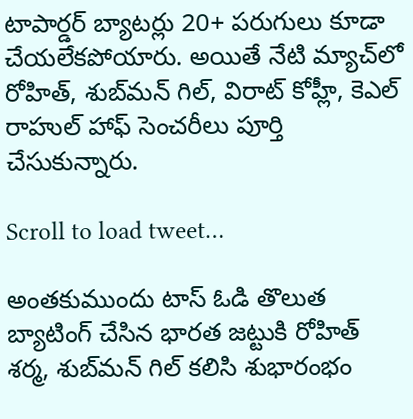టాపార్డర్‌ బ్యాటర్లు 20+ పరుగులు కూడా చేయలేకపోయారు. అయితే నేటి మ్యాచ్‌లో రోహిత్, శుబ్‌మన్ గిల్, విరాట్ కోహ్లీ, కెఎల్ రాహుల్ హాఫ్ సెంచరీలు పూర్తి చేసుకున్నారు.

Scroll to load tweet…

అంతకుముందు టాస్ ఓడి తొలుత బ్యాటింగ్ చేసిన భారత జట్టుకి రోహిత్ శర్మ, శుబ్‌మన్ గిల్ కలిసి శుభారంభం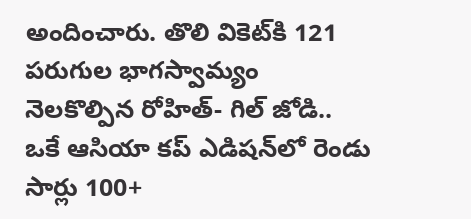అందించారు. తొలి వికెట్‌కి 121 పరుగుల భాగస్వామ్యం నెలకొల్పిన రోహిత్- గిల్ జోడి.. ఒకే ఆసియా కప్ ఎడిషన్‌లో రెండు సార్లు 100+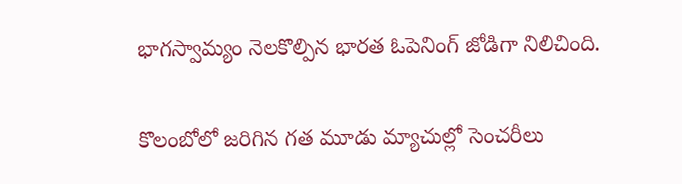భాగస్వామ్యం నెలకొల్పిన భారత ఓపెనింగ్ జోడిగా నిలిచింది.

కొలంబోలో జరిగిన గత మూడు మ్యాచుల్లో సెంచరీలు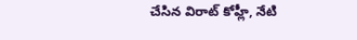చేసిన విరాట్ కోహ్లీ, నేటి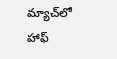మ్యాచ్‌లో హాఫ్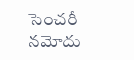సెంచరీ నమోదు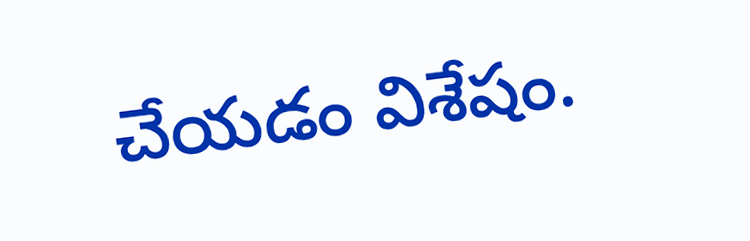చేయడం విశేషం.